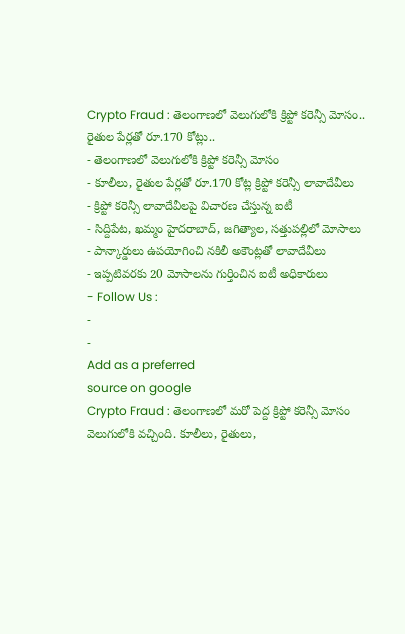Crypto Fraud : తెలంగాణలో వెలుగులోకి క్రిప్టో కరెన్సీ మోసం.. రైతుల పేర్లతో రూ.170 కోట్లు..
- తెలంగాణలో వెలుగులోకి క్రిప్టో కరెన్సీ మోసం
- కూలీలు, రైతుల పేర్లతో రూ.170 కోట్ల క్రిప్టో కరెన్సీ లావాదేవీలు
- క్రిప్టో కరెన్సీ లావాదేవీలపై విచారణ చేస్తున్న ఐటీ
- సిద్దిపేట, ఖమ్మం హైదరాబాద్, జగిత్యాల, సత్తుపల్లిలో మోసాలు
- పాన్కార్డులు ఉపయోగించి నకిలీ అకౌంట్లతో లావాదేవీలు
- ఇప్పటివరకు 20 మోసాలను గుర్తించిన ఐటీ అధికారులు
- Follow Us :
-
-
Add as a preferred
source on google
Crypto Fraud : తెలంగాణలో మరో పెద్ద క్రిప్టో కరెన్సీ మోసం వెలుగులోకి వచ్చింది. కూలీలు, రైతులు,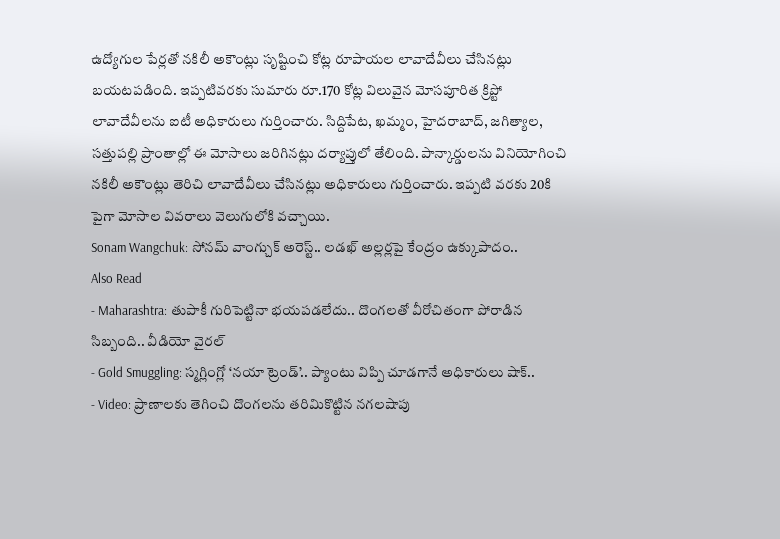ఉద్యోగుల పేర్లతో నకిలీ అకౌంట్లు సృష్టించి కోట్ల రూపాయల లావాదేవీలు చేసినట్లు బయటపడింది. ఇప్పటివరకు సుమారు రూ.170 కోట్ల విలువైన మోసపూరిత క్రిప్టో లావాదేవీలను ఐటీ అధికారులు గుర్తించారు. సిద్దిపేట, ఖమ్మం, హైదరాబాద్, జగిత్యాల, సత్తుపల్లి ప్రాంతాల్లో ఈ మోసాలు జరిగినట్లు దర్యాప్తులో తేలింది. పాన్కార్డులను వినియోగించి నకిలీ అకౌంట్లు తెరిచి లావాదేవీలు చేసినట్లు అధికారులు గుర్తించారు. ఇప్పటి వరకు 20కి పైగా మోసాల వివరాలు వెలుగులోకి వచ్చాయి.
Sonam Wangchuk: సోనమ్ వాంగ్చుక్ అరెస్ట్.. లడఖ్ అల్లర్లపై కేంద్రం ఉక్కుపాదం..
Also Read
- Maharashtra: తుపాకీ గురిపెట్టినా భయపడలేదు.. దొంగలతో వీరోచితంగా పోరాడిన సిబ్బంది.. వీడియో వైరల్
- Gold Smuggling: స్మగ్లింగ్లో ‘నయా ట్రెండ్’.. ప్యాంటు విప్పి చూడగానే అధికారులు షాక్..
- Video: ప్రాణాలకు తెగించి దొంగలను తరిమికొట్టిన నగలషాపు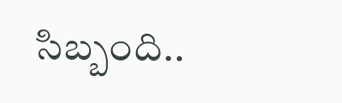సిబ్బంది..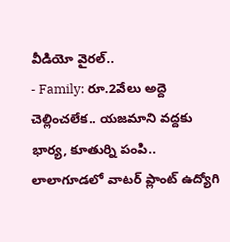వీడియో వైరల్..
- Family: రూ.2వేలు అద్దె చెల్లించలేక.. యజమాని వద్దకు భార్య, కూతుర్ని పంపి..
లాలాగూడలో వాటర్ ప్లాంట్ ఉద్యోగి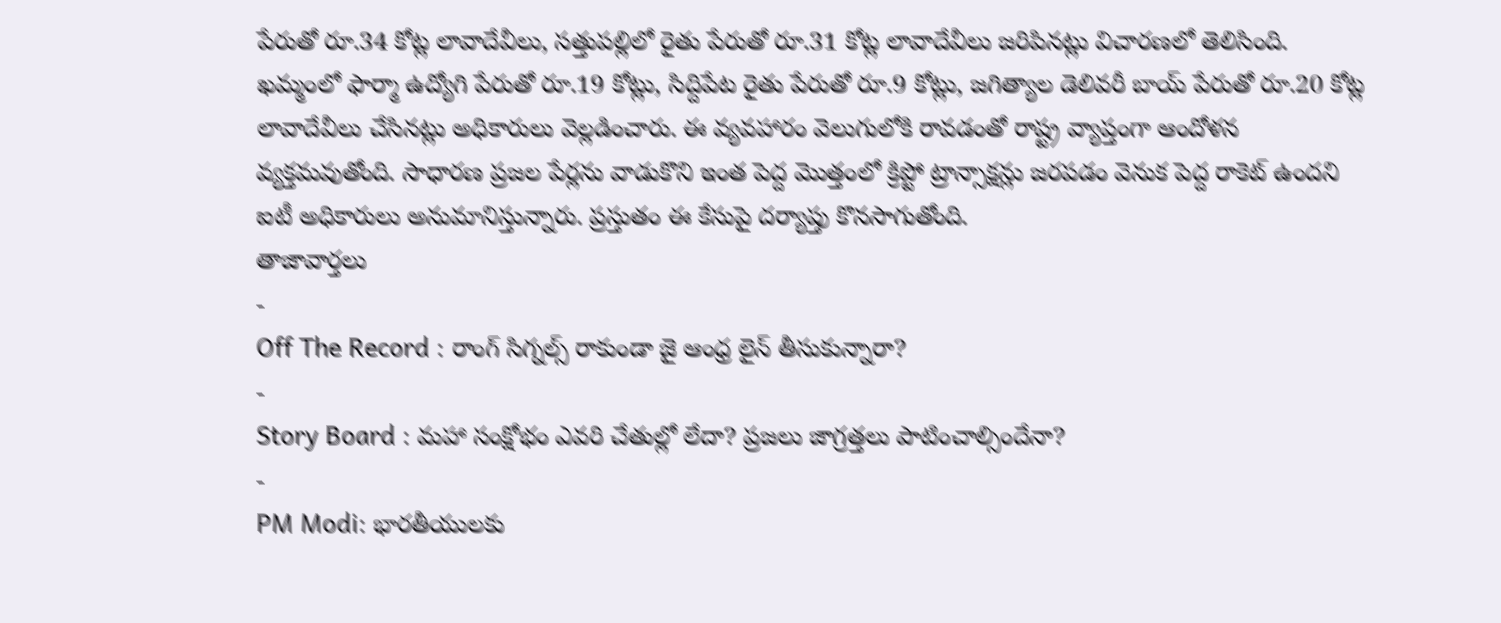పేరుతో రూ.34 కోట్ల లావాదేవీలు, సత్తుపల్లిలో రైతు పేరుతో రూ.31 కోట్ల లావాదేవీలు జరిపినట్లు విచారణలో తెలిసింది. ఖమ్మంలో ఫార్మా ఉద్యోగి పేరుతో రూ.19 కోట్లు, సిద్దిపేట రైతు పేరుతో రూ.9 కోట్లు, జగిత్యాల డెలివరీ బాయ్ పేరుతో రూ.20 కోట్ల లావాదేవీలు చేసినట్లు అధికారులు వెల్లడించారు. ఈ వ్యవహారం వెలుగులోకి రావడంతో రాష్ట్ర వ్యాప్తంగా ఆందోళన వ్యక్తమవుతోంది. సాధారణ ప్రజల పేర్లను వాడుకొని ఇంత పెద్ద మొత్తంలో క్రిప్టో ట్రాన్సాక్షన్లు జరపడం వెనుక పెద్ద రాకెట్ ఉందని ఐటీ అధికారులు అనుమానిస్తున్నారు. ప్రస్తుతం ఈ కేసుపై దర్యాప్తు కొనసాగుతోంది.
తాజావార్తలు
-
Off The Record : రాంగ్ సిగ్నల్స్ రాకుండా జై ఆంధ్ర లైన్ తీసుకున్నారా?
-
Story Board : మహా సంక్షోభం ఎవరి చేతుల్లో లేదా? ప్రజలు జాగ్రత్తలు పాటించాల్సిందేనా?
-
PM Modi: భారతీయులకు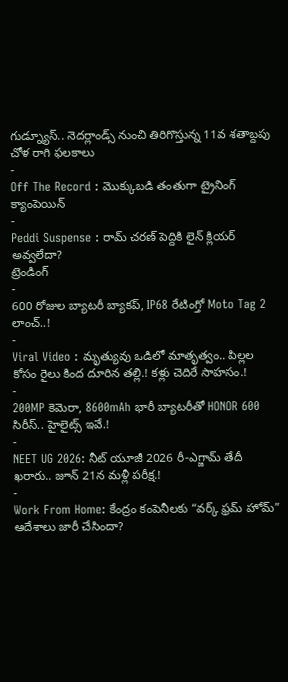గుడ్న్యూస్.. నెదర్లాండ్స్ నుంచి తిరిగొస్తున్న 11వ శతాబ్దపు చోళ రాగి ఫలకాలు
-
Off The Record : మొక్కుబడి తంతుగా ట్రైనింగ్ క్యాంపెయిన్
-
Peddi Suspense : రామ్ చరణ్ పెద్దికి లైన్ క్లియర్ అవ్వలేదా?
ట్రెండింగ్
-
600 రోజుల బ్యాటరీ బ్యాకప్, IP68 రేటింగ్తో Moto Tag 2 లాంచ్..!
-
Viral Video : మృత్యువు ఒడిలో మాతృత్వం.. పిల్లల కోసం రైలు కింద దూరిన తల్లి.! కళ్లు చెదిరే సాహసం.!
-
200MP కెమెరా, 8600mAh భారీ బ్యాటరీతో HONOR 600 సిరీస్.. హైలైట్స్ ఇవే.!
-
NEET UG 2026: నీట్ యూజీ 2026 రీ-ఎగ్జామ్ తేదీ ఖరారు.. జూన్ 21న మళ్లీ పరీక్ష.!
-
Work From Home: కేంద్రం కంపెనీలకు “వర్క్ ఫ్రమ్ హోమ్” ఆదేశాలు జారీ చేసిందా?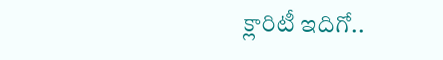క్లారిటీ ఇదిగో..